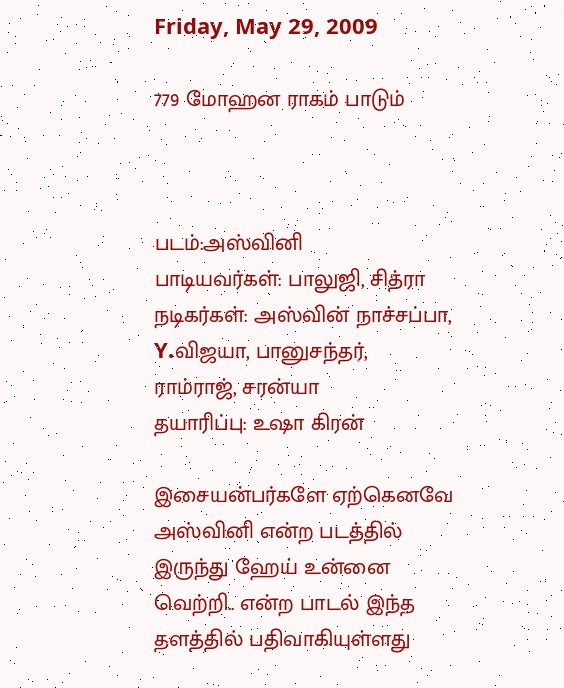Friday, May 29, 2009

779 மோஹன ராகம் பாடும்



படம்:அஸ்வினி
பாடியவர்கள்: பாலுஜி, சித்ரா
நடிகர்கள்: அஸ்வின் நாச்சப்பா, Y.விஜயா, பானுசந்தர், ராம்ராஜ், சரன்யா
தயாரிப்பு: உஷா கிரன்

இசையன்பர்களே ஏற்கெனவே அஸ்வினி என்ற படத்தில் இருந்து ஹேய் உன்னை வெற்றி.. என்ற பாடல் இந்த தளத்தில் பதிவாகியுள்ளது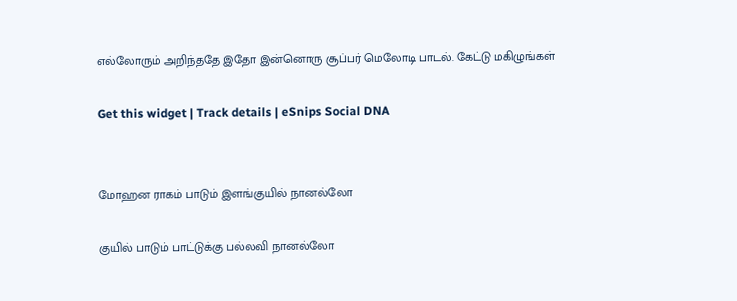எல்லோரும் அறிந்ததே இதோ இன்னொரு சூப்பர் மெலோடி பாடல். கேட்டு மகிழுங்கள்

Get this widget | Track details | eSnips Social DNA


மோஹன ராகம் பாடும் இளங்குயில் நானல்லோ

குயில் பாடும் பாட்டுக்கு பல்லவி நானல்லோ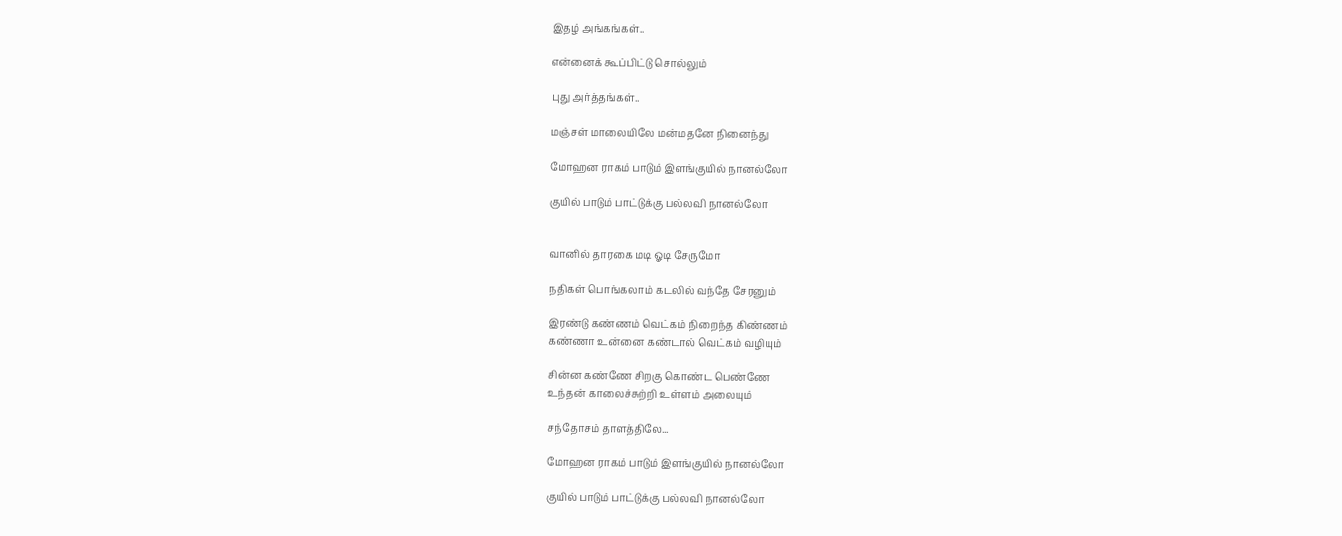இதழ் அங்கங்கள்..

என்னைக் கூப்பிட்டு சொல்லும்

புது அர்த்தங்கள்..

மஞ்சள் மாலையிலே மன்மதனே நினைந்து

மோஹன ராகம் பாடும் இளங்குயில் நானல்லோ

குயில் பாடும் பாட்டுக்கு பல்லவி நானல்லோ


வானில் தாரகை மடி ஓடி சேருமோ

நதிகள் பொங்கலாம் கடலில் வந்தே சேரனும்

இரண்டு கண்ணம் வெட்கம் நிறைந்த கிண்ணம்
கண்ணா உன்னை கண்டால் வெட்கம் வழியும்

சின்ன கண்ணே சிறகு கொண்ட பெண்ணே
உந்தன் காலைச்சுற்றி உள்ளம் அலையும்

சந்தோசம் தாளத்திலே...

மோஹன ராகம் பாடும் இளங்குயில் நானல்லோ

குயில் பாடும் பாட்டுக்கு பல்லவி நானல்லோ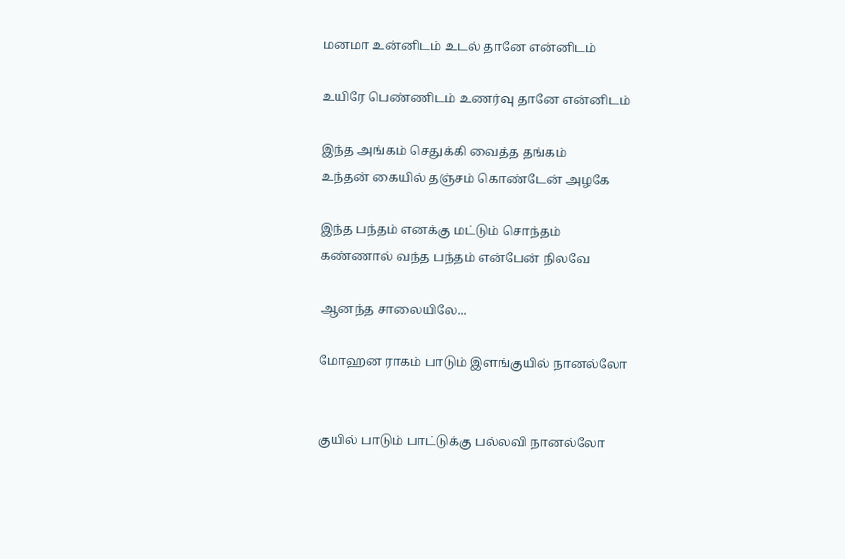மனமா உன்னிடம் உடல் தானே என்னிடம்

உயிரே பெண்ணிடம் உணர்வு தானே என்னிடம்

இந்த அங்கம் செதுக்கி வைத்த தங்கம்
உந்தன் கையில் தஞ்சம் கொண்டேன் அழகே

இந்த பந்தம் எனக்கு மட்டும் சொந்தம்
கண்ணால் வந்த பந்தம் என்பேன் நிலவே

ஆனந்த சாலையிலே...

மோஹன ராகம் பாடும் இளங்குயில் நானல்லோ


குயில் பாடும் பாட்டுக்கு பல்லவி நானல்லோ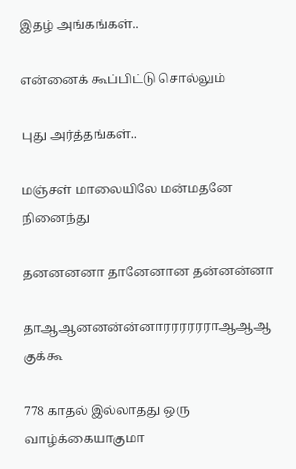இதழ் அங்கங்கள்..

என்னைக் கூப்பிட்டு சொல்லும்

புது அர்த்தங்கள்..

மஞ்சள் மாலையிலே மன்மதனே நினைந்து

தனனனனா தானேனான தன்னன்னா

தாஆஆனனன்ன்னாரரரரரராஆஆஆ குக்கூ

778 காதல் இல்லாதது ஒரு வாழ்க்கையாகுமா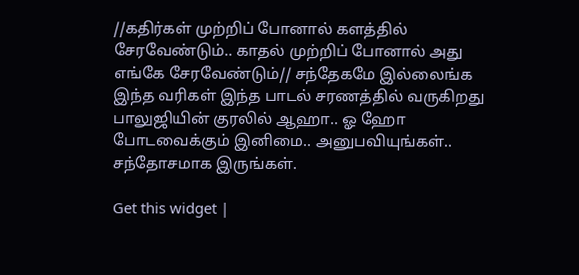//கதிர்கள் முற்றிப் போனால் களத்தில் சேரவேண்டும்.. காதல் முற்றிப் போனால் அது எங்கே சேரவேண்டும்// சந்தேகமே இல்லைங்க இந்த வரிகள் இந்த பாடல் சரணத்தில் வருகிறது பாலுஜியின் குரலில் ஆஹா.. ஓ ஹோ போடவைக்கும் இனிமை.. அனுபவியுங்கள்.. சந்தோசமாக இருங்கள்.

Get this widget |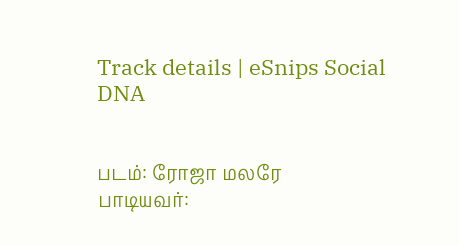Track details | eSnips Social DNA


படம்: ரோஜா மலரே
பாடியவர்: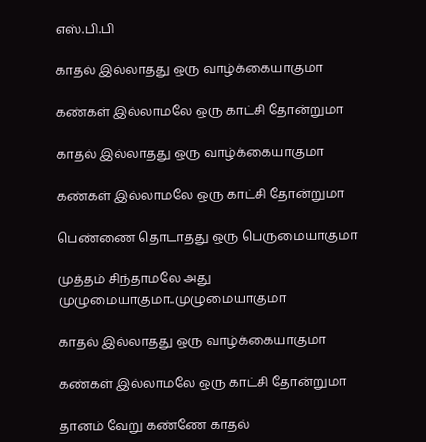எஸ்.பி.பி

காதல் இல்லாதது ஒரு வாழ்க்கையாகுமா

கண்கள் இல்லாமலே ஒரு காட்சி தோன்றுமா

காதல் இல்லாதது ஒரு வாழ்க்கையாகுமா

கண்கள் இல்லாமலே ஒரு காட்சி தோன்றுமா

பெண்ணை தொடாதது ஒரு பெருமையாகுமா

முத்தம் சிந்தாமலே அது முழுமையாகுமா..முழுமையாகுமா

காதல் இல்லாதது ஒரு வாழ்க்கையாகுமா

கண்கள் இல்லாமலே ஒரு காட்சி தோன்றுமா

தானம் வேறு கண்ணே காதல்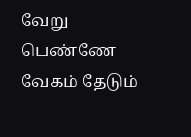வேறு பெண்ணே
வேகம் தேடும்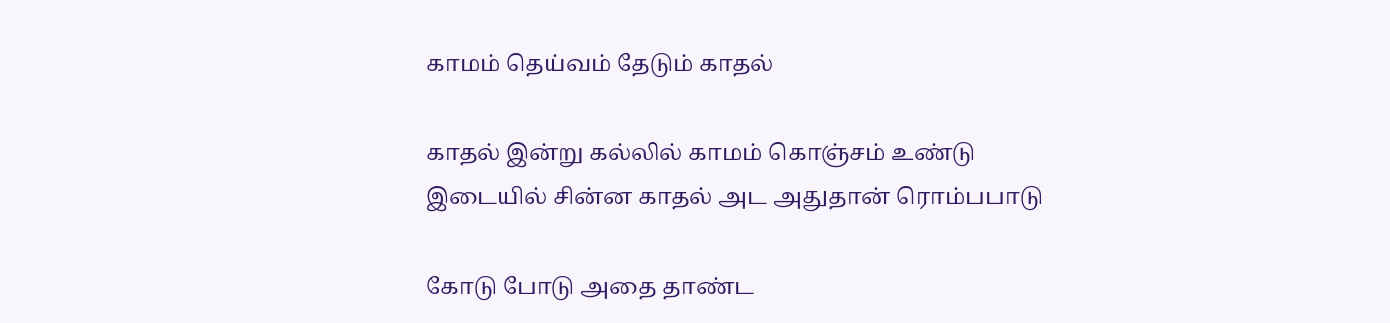காமம் தெய்வம் தேடும் காதல்

காதல் இன்று கல்லில் காமம் கொஞ்சம் உண்டு
இடையில் சின்ன காதல் அட அதுதான் ரொம்பபாடு

கோடு போடு அதை தாண்ட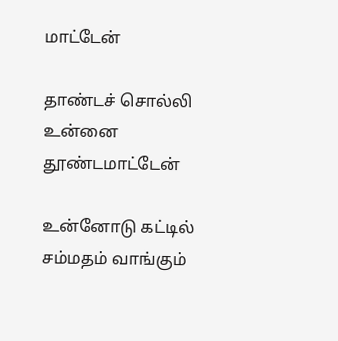மாட்டேன்

தாண்டச் சொல்லி உன்னை தூண்டமாட்டேன்

உன்னோடு கட்டில் சம்மதம் வாங்கும்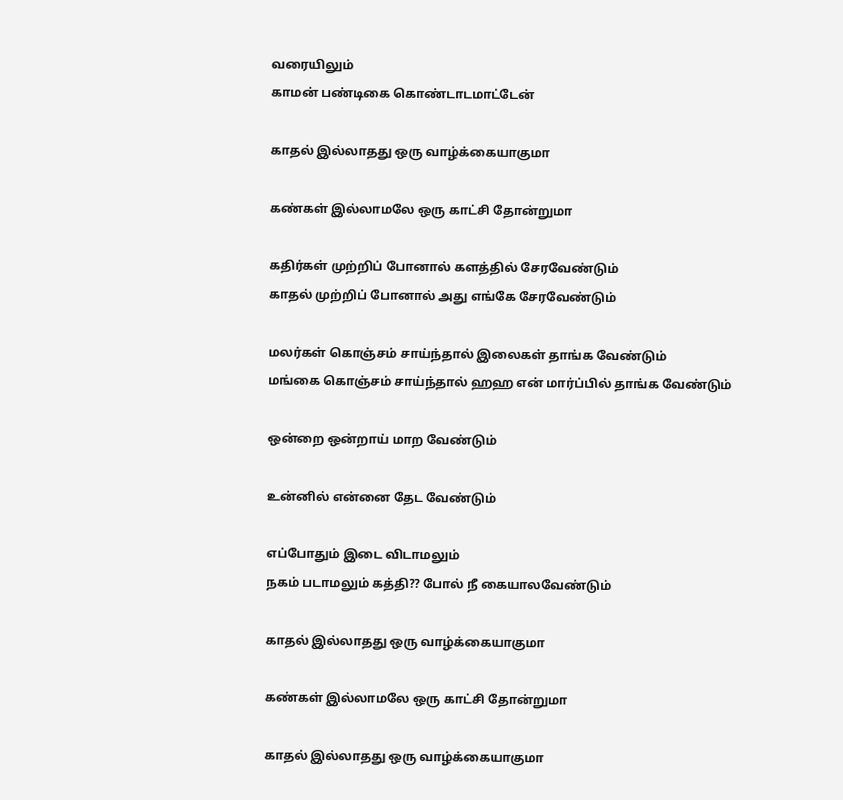வரையிலும்
காமன் பண்டிகை கொண்டாடமாட்டேன்

காதல் இல்லாதது ஒரு வாழ்க்கையாகுமா

கண்கள் இல்லாமலே ஒரு காட்சி தோன்றுமா

கதிர்கள் முற்றிப் போனால் களத்தில் சேரவேண்டும்
காதல் முற்றிப் போனால் அது எங்கே சேரவேண்டும்

மலர்கள் கொஞ்சம் சாய்ந்தால் இலைகள் தாங்க வேண்டும்
மங்கை கொஞ்சம் சாய்ந்தால் ஹஹ என் மார்ப்பில் தாங்க வேண்டும்

ஒன்றை ஒன்றாய் மாற வேண்டும்

உன்னில் என்னை தேட வேண்டும்

எப்போதும் இடை விடாமலும்
நகம் படாமலும் கத்தி?? போல் நீ கையாலவேண்டும்

காதல் இல்லாதது ஒரு வாழ்க்கையாகுமா

கண்கள் இல்லாமலே ஒரு காட்சி தோன்றுமா

காதல் இல்லாதது ஒரு வாழ்க்கையாகுமா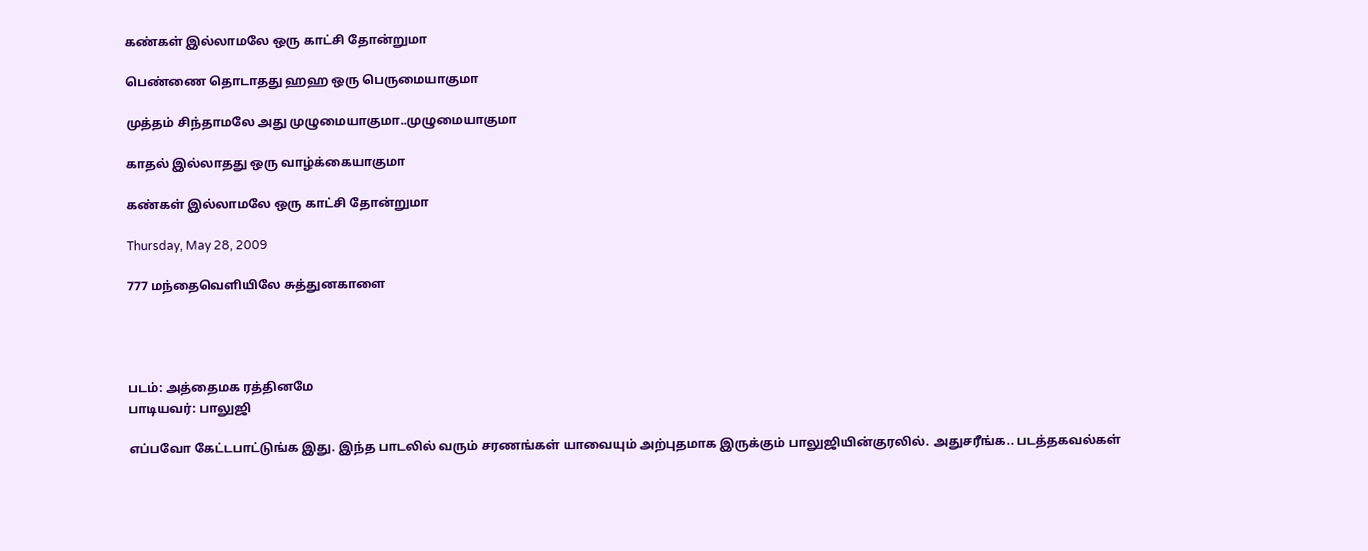கண்கள் இல்லாமலே ஒரு காட்சி தோன்றுமா

பெண்ணை தொடாதது ஹஹ ஒரு பெருமையாகுமா

முத்தம் சிந்தாமலே அது முழுமையாகுமா..முழுமையாகுமா

காதல் இல்லாதது ஒரு வாழ்க்கையாகுமா

கண்கள் இல்லாமலே ஒரு காட்சி தோன்றுமா

Thursday, May 28, 2009

777 மந்தைவெளியிலே சுத்துனகாளை




படம்: அத்தைமக ரத்தினமே
பாடியவர்: பாலுஜி

எப்பவோ கேட்டபாட்டுங்க இது. இந்த பாடலில் வரும் சரணங்கள் யாவையும் அற்புதமாக இருக்கும் பாலுஜியின்குரலில். அதுசரீங்க.. படத்தகவல்கள்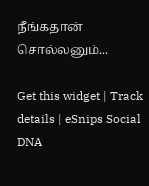நீங்கதான் சொல்லனும்...

Get this widget | Track details | eSnips Social DNA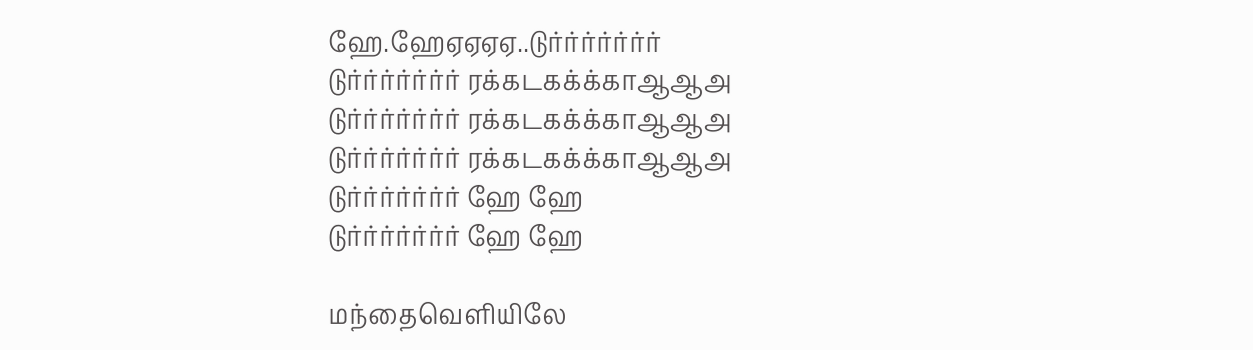ஹே.ஹேஏஏஏஏ..டுர்ர்ர்ர்ர்ர்ர்
டுர்ர்ர்ர்ர்ர்ர் ரக்கடகக்க்காஆஆஅ
டுர்ர்ர்ர்ர்ர்ர் ரக்கடகக்க்காஆஆஅ
டுர்ர்ர்ர்ர்ர்ர் ரக்கடகக்க்காஆஆஅ
டுர்ர்ர்ர்ர்ர்ர் ஹே ஹே
டுர்ர்ர்ர்ர்ர்ர் ஹே ஹே

மந்தைவெளியிலே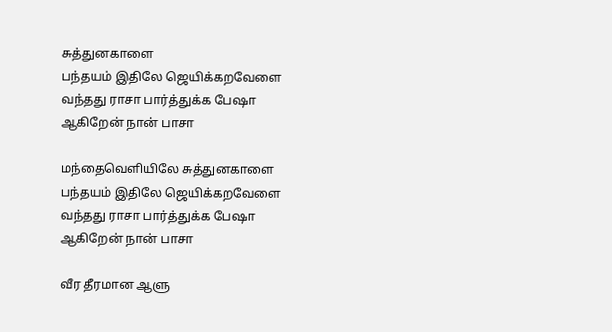சுத்துனகாளை
பந்தயம் இதிலே ஜெயிக்கறவேளை
வந்தது ராசா பார்த்துக்க பேஷா
ஆகிறேன் நான் பாசா

மந்தைவெளியிலே சுத்துனகாளை
பந்தயம் இதிலே ஜெயிக்கறவேளை
வந்தது ராசா பார்த்துக்க பேஷா
ஆகிறேன் நான் பாசா

வீர தீரமான ஆளு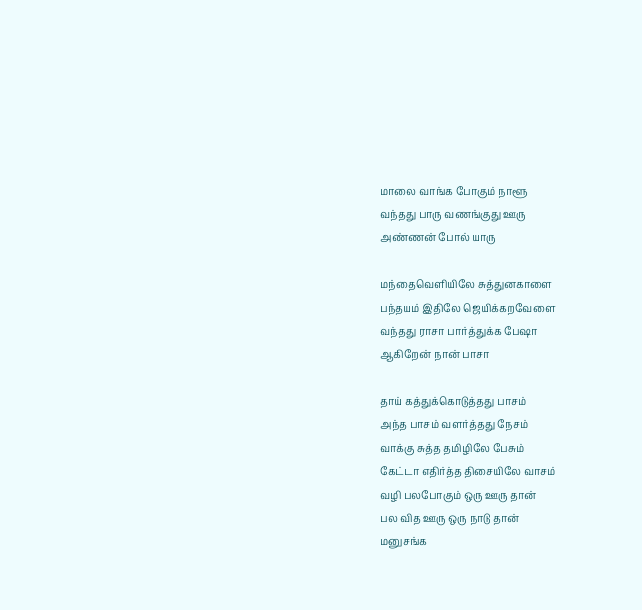மாலை வாங்க போகும் நாளூ
வந்தது பாரு வணங்குது ஊரு
அண்ணன் போல் யாரு

மந்தைவெளியிலே சுத்துனகாளை
பந்தயம் இதிலே ஜெயிக்கறவேளை
வந்தது ராசா பார்த்துக்க பேஷா
ஆகிறேன் நான் பாசா

தாய் கத்துக்கொடுத்தது பாசம்
அந்த பாசம் வளர்த்தது நேசம்
வாக்கு சுத்த தமிழிலே பேசும்
கேட்டா எதிர்த்த திசையிலே வாசம்
வழி பலபோகும் ஒரு ஊரு தான்
பல வித ஊரு ஒரு நாடு தான்
மனுசங்க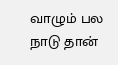வாழும் பல நாடு தான்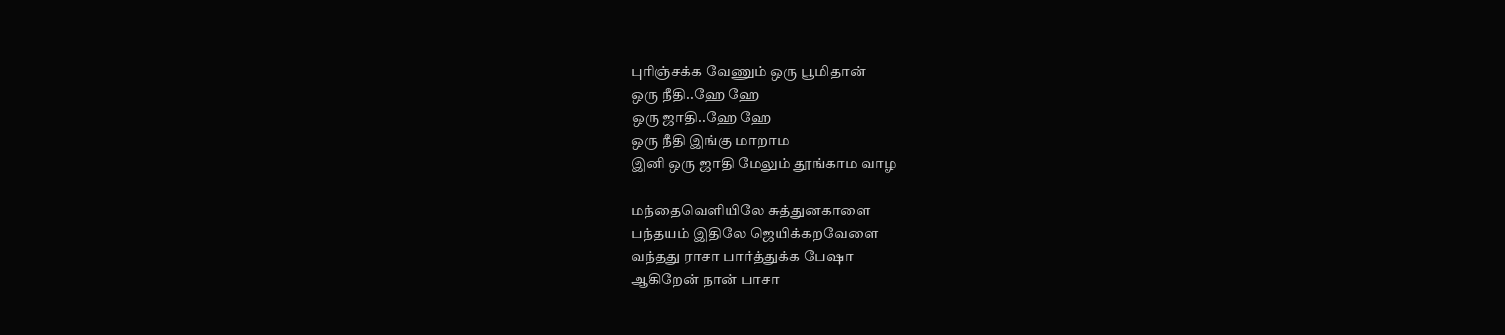புரிஞ்சக்க வேணும் ஒரு பூமிதான்
ஒரு நீதி..ஹே ஹே
ஒரு ஜாதி..ஹே ஹே
ஒரு நீதி இங்கு மாறாம
இனி ஒரு ஜாதி மேலும் தூங்காம வாழ

மந்தைவெளியிலே சுத்துனகாளை
பந்தயம் இதிலே ஜெயிக்கறவேளை
வந்தது ராசா பார்த்துக்க பேஷா
ஆகிறேன் நான் பாசா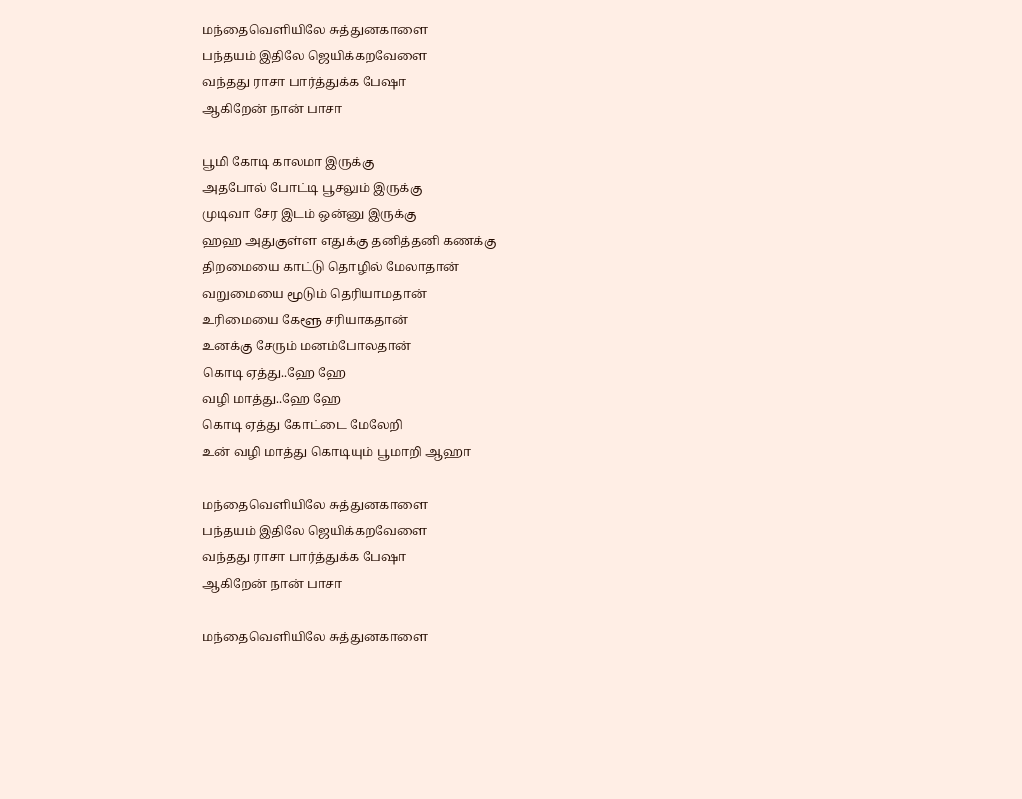மந்தைவெளியிலே சுத்துனகாளை
பந்தயம் இதிலே ஜெயிக்கறவேளை
வந்தது ராசா பார்த்துக்க பேஷா
ஆகிறேன் நான் பாசா

பூமி கோடி காலமா இருக்கு
அதபோல் போட்டி பூசலும் இருக்கு
முடிவா சேர இடம் ஒன்னு இருக்கு
ஹஹ அதுகுள்ள எதுக்கு தனித்தனி கணக்கு
திறமையை காட்டு தொழில் மேலாதான்
வறுமையை மூடும் தெரியாமதான்
உரிமையை கேளூ சரியாகதான்
உனக்கு சேரும் மனம்போலதான்
கொடி ஏத்து..ஹே ஹே
வழி மாத்து..ஹே ஹே
கொடி ஏத்து கோட்டை மேலேறி
உன் வழி மாத்து கொடியும் பூமாறி ஆஹா

மந்தைவெளியிலே சுத்துனகாளை
பந்தயம் இதிலே ஜெயிக்கறவேளை
வந்தது ராசா பார்த்துக்க பேஷா
ஆகிறேன் நான் பாசா

மந்தைவெளியிலே சுத்துனகாளை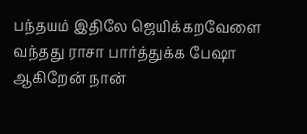பந்தயம் இதிலே ஜெயிக்கறவேளை
வந்தது ராசா பார்த்துக்க பேஷா
ஆகிறேன் நான்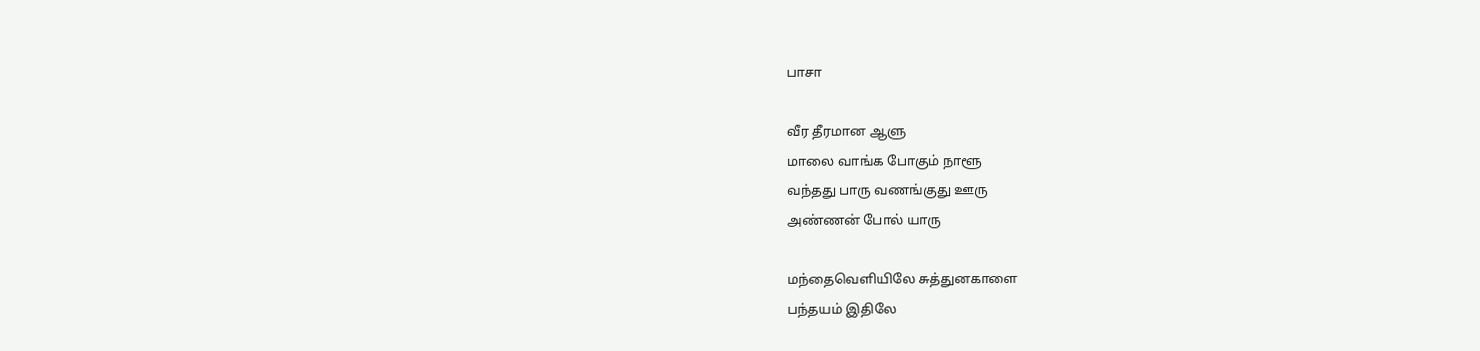பாசா

வீர தீரமான ஆளு
மாலை வாங்க போகும் நாளூ
வந்தது பாரு வணங்குது ஊரு
அண்ணன் போல் யாரு

மந்தைவெளியிலே சுத்துனகாளை
பந்தயம் இதிலே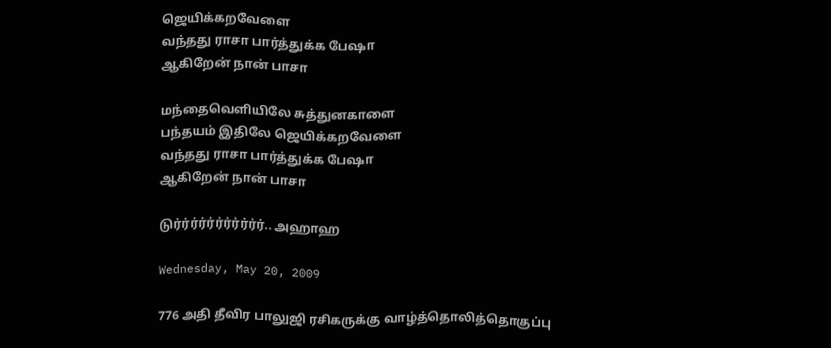ஜெயிக்கறவேளை
வந்தது ராசா பார்த்துக்க பேஷா
ஆகிறேன் நான் பாசா

மந்தைவெளியிலே சுத்துனகாளை
பந்தயம் இதிலே ஜெயிக்கறவேளை
வந்தது ராசா பார்த்துக்க பேஷா
ஆகிறேன் நான் பாசா

டுர்ர்ர்ர்ர்ர்ர்ர்ர்ர்ர்.. அஹாஹ

Wednesday, May 20, 2009

776 அதி தீவிர பாலுஜி ரசிகருக்கு வாழ்த்தொலித்தொகுப்பு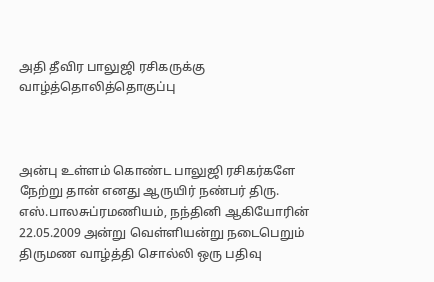அதி தீவிர பாலுஜி ரசிகருக்கு வாழ்த்தொலித்தொகுப்பு



அன்பு உள்ளம் கொண்ட பாலுஜி ரசிகர்களே நேற்று தான் எனது ஆருயிர் நண்பர் திரு. எஸ்.பாலசுப்ரமணியம், நந்தினி ஆகியோரின் 22.05.2009 அன்று வெள்ளியன்று நடைபெறும் திருமண வாழ்த்தி சொல்லி ஒரு பதிவு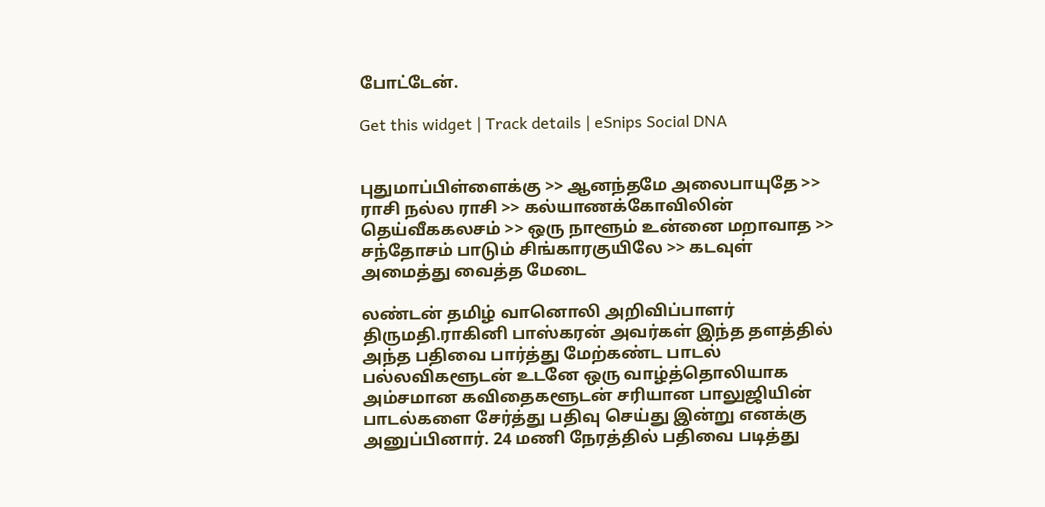போட்டேன்.

Get this widget | Track details | eSnips Social DNA


புதுமாப்பிள்ளைக்கு >> ஆனந்தமே அலைபாயுதே >> ராசி நல்ல ராசி >> கல்யாணக்கோவிலின் தெய்வீககலசம் >> ஒரு நாளூம் உன்னை மறாவாத >> சந்தோசம் பாடும் சிங்காரகுயிலே >> கடவுள் அமைத்து வைத்த மேடை

லண்டன் தமிழ் வானொலி அறிவிப்பாளர் திருமதி.ராகினி பாஸ்கரன் அவர்கள் இந்த தளத்தில் அந்த பதிவை பார்த்து மேற்கண்ட பாடல் பல்லவிகளூடன் உடனே ஒரு வாழ்த்தொலியாக அம்சமான கவிதைகளூடன் சரியான பாலுஜியின் பாடல்களை சேர்த்து பதிவு செய்து இன்று எனக்கு அனுப்பினார். 24 மணி நேரத்தில் பதிவை படித்து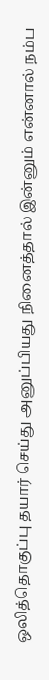ஒலித்தொகுப்பு தயார் செய்து அனுப்பியது நினைத்தால் இன்னும் என்னால் நம்ப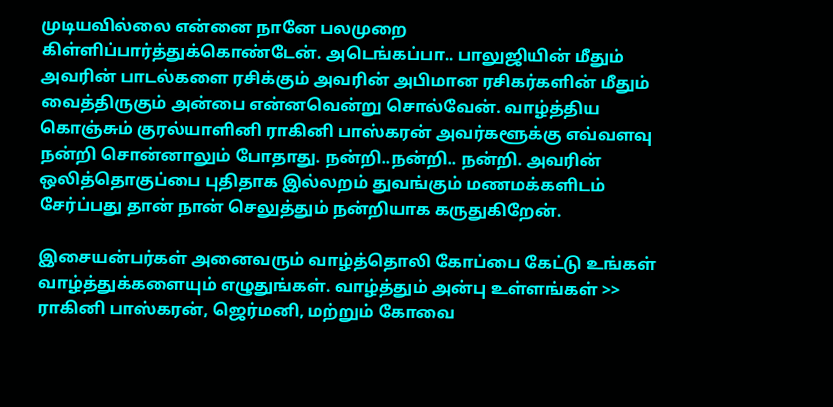முடியவில்லை என்னை நானே பலமுறை கிள்ளிப்பார்த்துக்கொண்டேன். அடெங்கப்பா.. பாலுஜியின் மீதும் அவரின் பாடல்களை ரசிக்கும் அவரின் அபிமான ரசிகர்களின் மீதும் வைத்திருகும் அன்பை என்னவென்று சொல்வேன். வாழ்த்திய கொஞ்சும் குரல்யாளினி ராகினி பாஸ்கரன் அவர்களூக்கு எவ்வளவு நன்றி சொன்னாலும் போதாது. நன்றி..நன்றி.. நன்றி. அவரின் ஒலித்தொகுப்பை புதிதாக இல்லறம் துவங்கும் மணமக்களிடம் சேர்ப்பது தான் நான் செலுத்தும் நன்றியாக கருதுகிறேன்.

இசையன்பர்கள் அனைவரும் வாழ்த்தொலி கோப்பை கேட்டு உங்கள் வாழ்த்துக்களையும் எழுதுங்கள். வாழ்த்தும் அன்பு உள்ளங்கள் >> ராகினி பாஸ்கரன், ஜெர்மனி, மற்றும் கோவை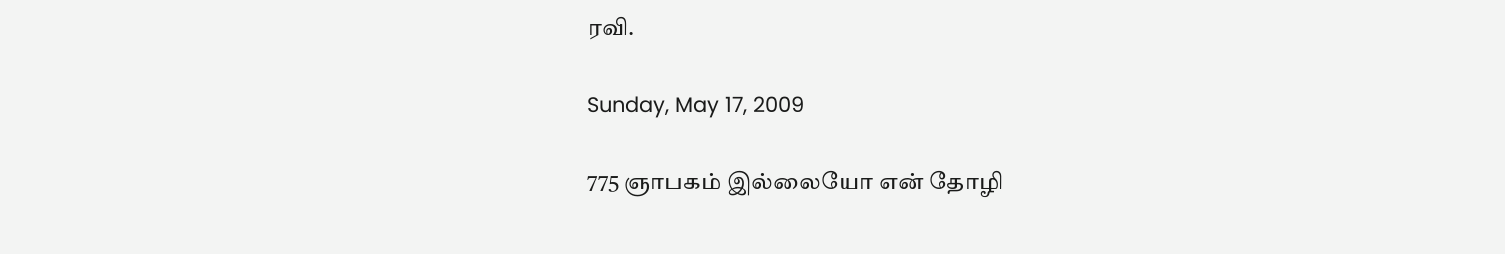ரவி.

Sunday, May 17, 2009

775 ஞாபகம் இல்லையோ என் தோழி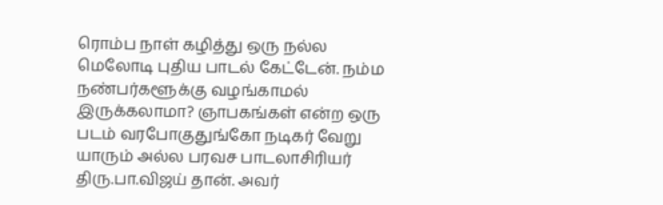ரொம்ப நாள் கழித்து ஒரு நல்ல மெலோடி புதிய பாடல் கேட்டேன். நம்ம நண்பர்களூக்கு வழங்காமல் இருக்கலாமா? ஞாபகங்கள் என்ற ஒரு படம் வரபோகுதுங்கோ நடிகர் வேறு யாரும் அல்ல பரவச பாடலாசிரியர் திரு.பா.விஜய் தான். அவர்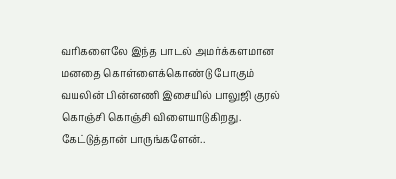வரிகளைலே இந்த பாடல் அமர்க்களமான மனதை கொள்ளைக்கொண்டு போகும் வயலின் பின்னணி இசையில் பாலுஜி குரல் கொஞ்சி கொஞ்சி விளையாடுகிறது. கேட்டுத்தான் பாருங்களேன்..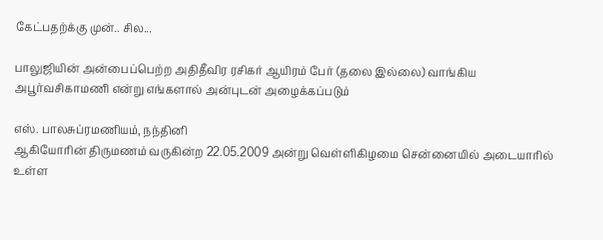கேட்பதற்க்கு முன்.. சில...

பாலுஜியின் அன்பைப்பெற்ற அதிதீவிர ரசிகர் ஆயிரம் பேர் (தலை இல்லை) வாங்கிய அபூர்வசிகாமணி என்று எங்களால் அன்புடன் அழைக்கப்படும்

எஸ். பாலசுப்ரமணியம், நந்தினி
ஆகியோரின் திருமணம் வருகின்ற 22.05.2009 அன்று வெள்ளிகிழமை சென்னையில் அடையாரில் உள்ள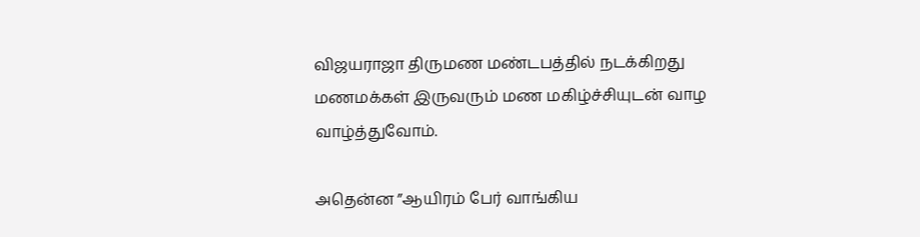விஜயராஜா திருமண மண்டபத்தில் நடக்கிறது மணமக்கள் இருவரும் மண மகிழ்ச்சியுடன் வாழ வாழ்த்துவோம்.

அதென்ன ”ஆயிரம் பேர் வாங்கிய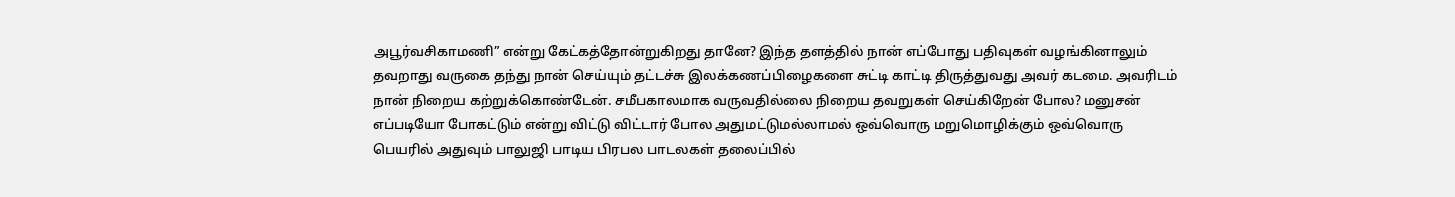அபூர்வசிகாமணி” என்று கேட்கத்தோன்றுகிறது தானே? இந்த தளத்தில் நான் எப்போது பதிவுகள் வழங்கினாலும் தவறாது வருகை தந்து நான் செய்யும் தட்டச்சு இலக்கணப்பிழைகளை சுட்டி காட்டி திருத்துவது அவர் கடமை. அவரிடம் நான் நிறைய கற்றுக்கொண்டேன். சமீபகாலமாக வருவதில்லை நிறைய தவறுகள் செய்கிறேன் போல? மனுசன் எப்படியோ போகட்டும் என்று விட்டு விட்டார் போல அதுமட்டுமல்லாமல் ஒவ்வொரு மறுமொழிக்கும் ஒவ்வொரு பெயரில் அதுவும் பாலுஜி பாடிய பிரபல பாடலகள் தலைப்பில்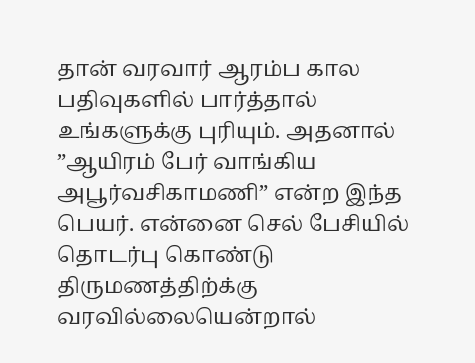தான் வரவார் ஆரம்ப கால பதிவுகளில் பார்த்தால் உங்களுக்கு புரியும். அதனால் ”ஆயிரம் பேர் வாங்கிய அபூர்வசிகாமணி” என்ற இந்த பெயர். என்னை செல் பேசியில் தொடர்பு கொண்டு திருமணத்திற்க்கு வரவில்லையென்றால்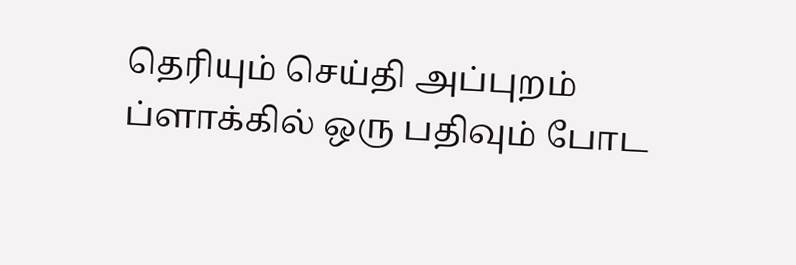தெரியும் செய்தி அப்புறம் ப்ளாக்கில் ஒரு பதிவும் போட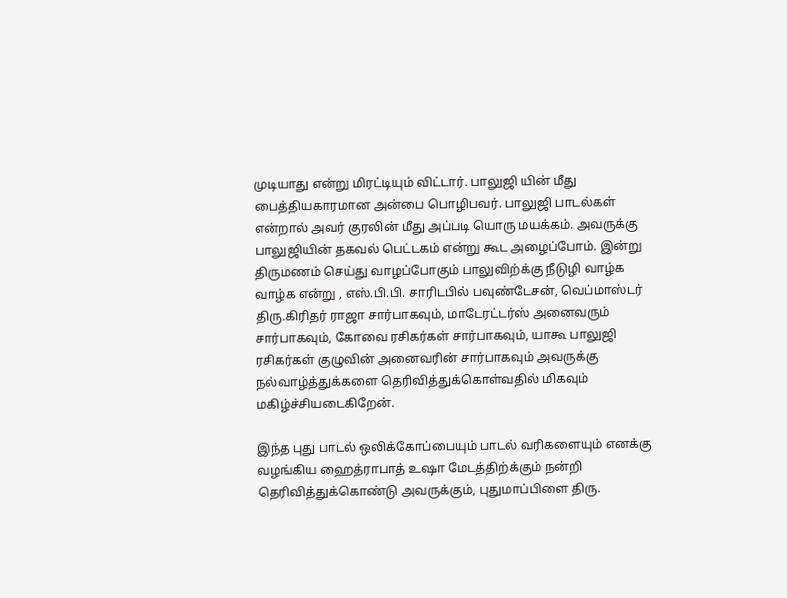முடியாது என்று மிரட்டியும் விட்டார். பாலுஜி யின் மீது பைத்தியகாரமான அன்பை பொழிபவர். பாலுஜி பாடல்கள் என்றால் அவர் குரலின் மீது அப்படி யொரு மயக்கம். அவருக்கு பாலுஜியின் தகவல் பெட்டகம் என்று கூட அழைப்போம். இன்று திருமணம் செய்து வாழப்போகும் பாலுவிற்க்கு நீடுழி வாழ்க வாழ்க என்று , எஸ்.பி.பி. சாரிடபில் பவுண்டேசன், வெப்மாஸ்டர் திரு.கிரிதர் ராஜா சார்பாகவும், மாடேரட்டர்ஸ் அனைவரும் சார்பாகவும், கோவை ரசிகர்கள் சார்பாகவும், யாகூ பாலுஜி ரசிகர்கள் குழுவின் அனைவரின் சார்பாகவும் அவருக்கு நல்வாழ்த்துக்களை தெரிவித்துக்கொள்வதில் மிகவும் மகிழ்ச்சியடைகிறேன்.

இந்த புது பாடல் ஒலிக்கோப்பையும் பாடல் வரிகளையும் எனக்கு வழங்கிய ஹைத்ராபாத் உஷா மேடத்திற்க்கும் நன்றி தெரிவித்துக்கொண்டு அவருக்கும், புதுமாப்பிளை திரு.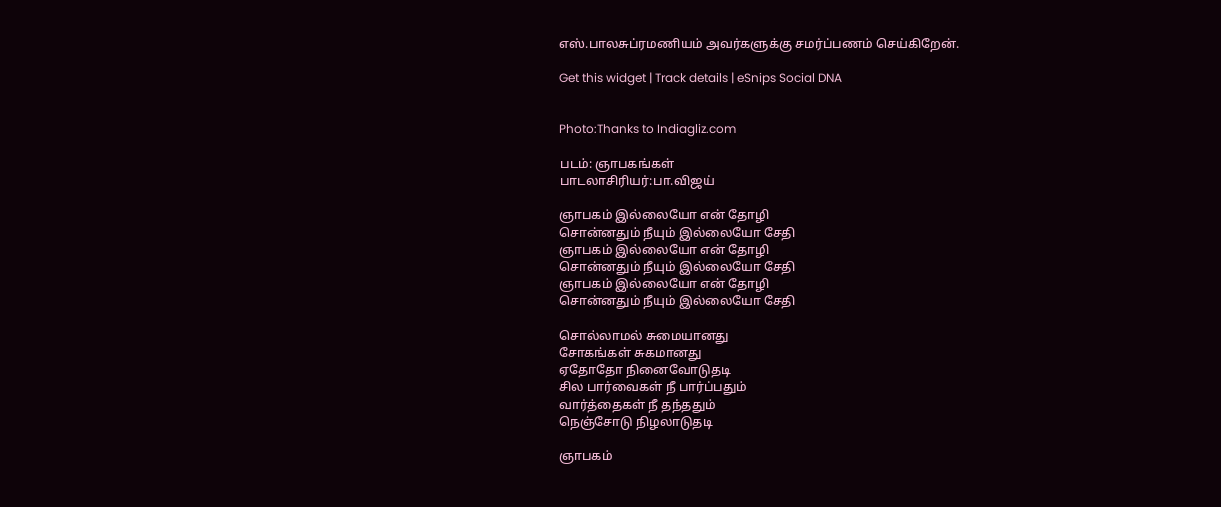எஸ்.பாலசுப்ரமணியம் அவர்களுக்கு சமர்ப்பணம் செய்கிறேன்.

Get this widget | Track details | eSnips Social DNA


Photo:Thanks to Indiagliz.com

படம்: ஞாபகங்கள்
பாடலாசிரியர்:பா.விஜய்

ஞாபகம் இல்லையோ என் தோழி
சொன்னதும் நீயும் இல்லையோ சேதி
ஞாபகம் இல்லையோ என் தோழி
சொன்னதும் நீயும் இல்லையோ சேதி
ஞாபகம் இல்லையோ என் தோழி
சொன்னதும் நீயும் இல்லையோ சேதி

சொல்லாமல் சுமையானது
சோகங்கள் சுகமானது
ஏதோதோ நினைவோடுதடி
சில பார்வைகள் நீ பார்ப்பதும்
வார்த்தைகள் நீ தந்ததும்
நெஞ்சோடு நிழலாடுதடி

ஞாபகம்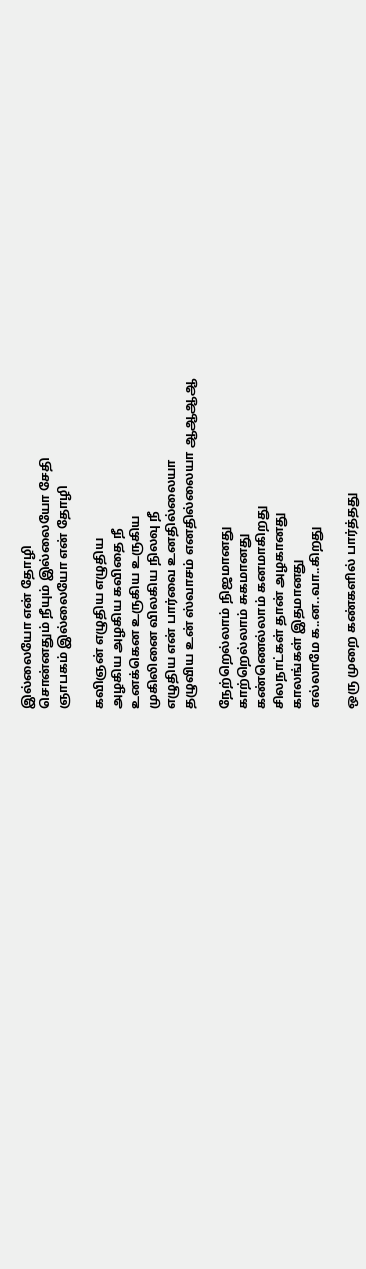இல்லையோ என் தோழி
சொன்னதும் நீயும் இல்லையோ சேதி
ஞாபகம் இல்லையோ என் தோழி

கவிஞன் எழுதிய எழுதிய
அழகிய அழகிய கவிதை நீ
உனக்கென உருகிய உருகிய
முகிலினை விலகிய நிலவு நீ
எழுதிய என் பார்வை உனதில்லையா
தழுவிய உன் ஸ்வாசம் எனதில்லையா ஆஆஆஆ

நேற்றெல்லாம் நிஜமானது
காற்றெல்லாம் சுகமானது
கண்ணெல்லாம் கனமாகிறது
சிலநாட்கள் தான் அழகானது
காலங்கள் இதமானது
எல்லாமே க..ன..வா..கிறது

ஒரு முறை கண்களில் பார்த்தது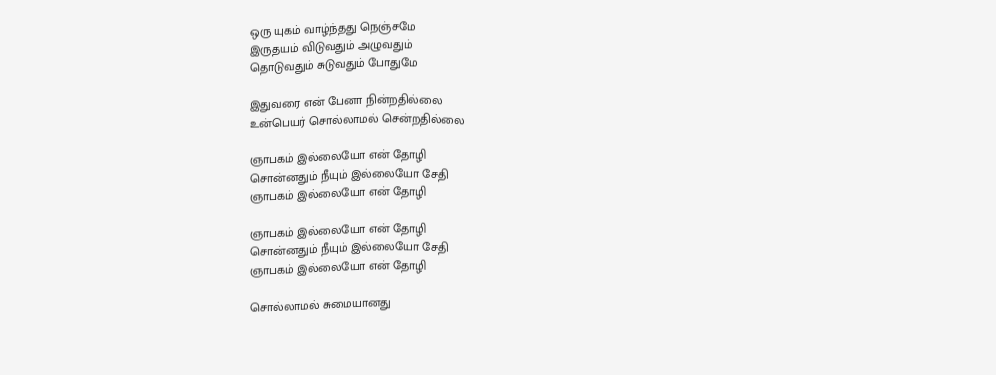ஒரு யுகம் வாழ்ந்தது நெஞ்சமே
இருதயம் விடுவதும் அழுவதும்
தொடுவதும் சுடுவதும் போதுமே

இதுவரை என் பேனா நின்றதில்லை
உன்பெயர் சொல்லாமல் சென்றதில்லை

ஞாபகம் இல்லையோ என் தோழி
சொன்னதும் நீயும் இல்லையோ சேதி
ஞாபகம் இல்லையோ என் தோழி

ஞாபகம் இல்லையோ என் தோழி
சொன்னதும் நீயும் இல்லையோ சேதி
ஞாபகம் இல்லையோ என் தோழி

சொல்லாமல் சுமையானது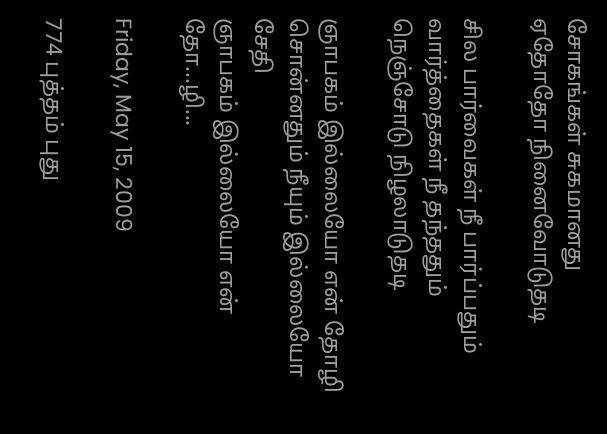சோகங்கள் சுகமானது
ஏதோதோ நினைவோடுதடி

சில பார்வைகள் நீ பார்ப்பதும்
வார்த்தைகள் நீ தந்ததும்
நெஞ்சோடு நிழலாடுதடி

ஞாபகம் இல்லையோ என் தோழி
சொன்னதும் நீயும் இல்லையோ சேதி
ஞாபகம் இல்லையோ என் தோ...ழி...

Friday, May 15, 2009

774 புத்தம் புது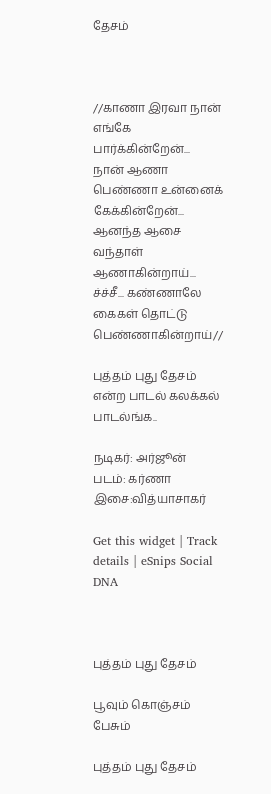தேசம்



//காணா இரவா நான் எங்கே பார்க்கின்றேன்... நான் ஆணா பெண்ணா உன்னைக் கேக்கின்றேன்... ஆனந்த ஆசை வந்தாள் ஆணாகின்றாய்... ச்ச்சீ... கண்ணாலே கைகள் தொட்டு பெண்ணாகின்றாய்//

புத்தம் புது தேசம் என்ற பாடல் கலக்கல் பாடல்ங்க..

நடிகர்: அர்ஜூன்
படம்: கர்ணா
இசை:வித்யாசாகர்

Get this widget | Track details | eSnips Social DNA



புத்தம் புது தேசம்

பூவும் கொஞ்சம் பேசும்

புத்தம் புது தேசம்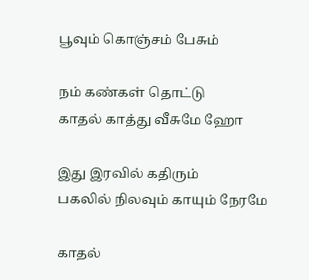பூவும் கொஞ்சம் பேசும்

நம் கண்கள் தொட்டு
காதல் காத்து வீசுமே ஹோ

இது இரவில் கதிரும்
பகலில் நிலவும் காயும் நேரமே

காதல்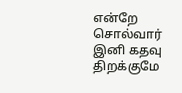என்றே சொல்வார்
இனி கதவு திறக்குமே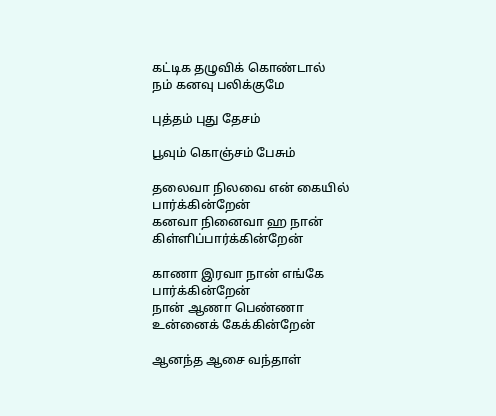கட்டிக தழுவிக் கொண்டால்
நம் கனவு பலிக்குமே

புத்தம் புது தேசம்

பூவும் கொஞ்சம் பேசும்

தலைவா நிலவை என் கையில் பார்க்கின்றேன்
கனவா நினைவா ஹ நான் கிள்ளிப்பார்க்கின்றேன்

காணா இரவா நான் எங்கே பார்க்கின்றேன்
நான் ஆணா பெண்ணா உன்னைக் கேக்கின்றேன்

ஆனந்த ஆசை வந்தாள்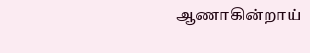ஆணாகின்றாய்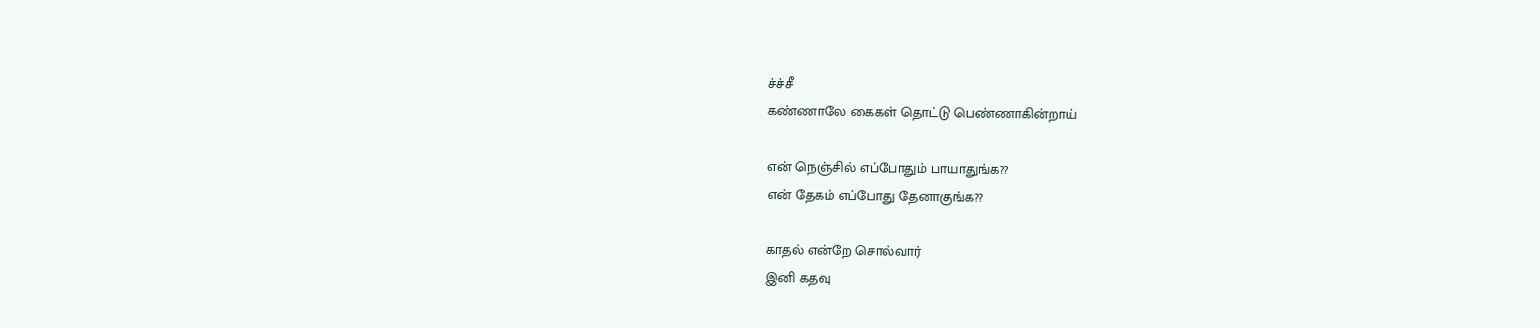ச்ச்சீ
கண்ணாலே கைகள் தொட்டு பெண்ணாகின்றாய்

என் நெஞ்சில் எப்போதும் பாயாதுங்க??
என் தேகம் எப்போது தேனாகுங்க??

காதல் என்றே சொல்வார்
இனி கதவு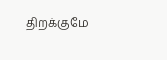திறக்குமே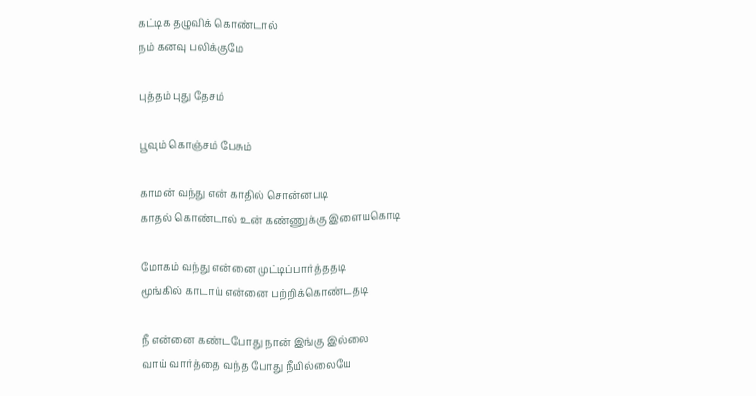கட்டிக தழுவிக் கொண்டால்
நம் கனவு பலிக்குமே

புத்தம் புது தேசம்

பூவும் கொஞ்சம் பேசும்

காமன் வந்து என் காதில் சொன்னபடி
காதல் கொண்டால் உன் கண்ணுக்கு இளையகொடி

மோகம் வந்து என்னை முட்டிப்பார்த்ததடி
மூங்கில் காடாய் என்னை பற்றிக்கொண்டதடி

நீ என்னை கண்டபோது நான் இங்கு இல்லை
வாய் வார்த்தை வந்த போது நீயில்லையே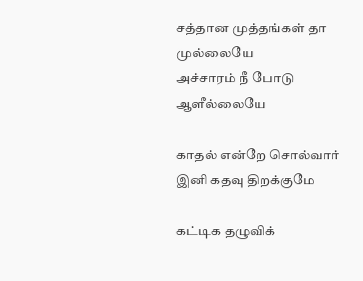சத்தான முத்தங்கள் தா முல்லையே
அச்சாரம் நீ போடு ஆளீல்லையே

காதல் என்றே சொல்வார்
இனி கதவு திறக்குமே

கட்டிக தழுவிக்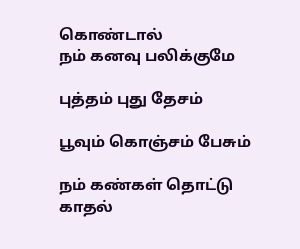கொண்டால்
நம் கனவு பலிக்குமே

புத்தம் புது தேசம்

பூவும் கொஞ்சம் பேசும்

நம் கண்கள் தொட்டு
காதல்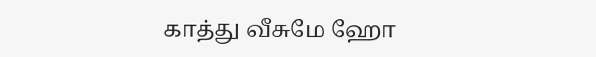காத்து வீசுமே ஹோ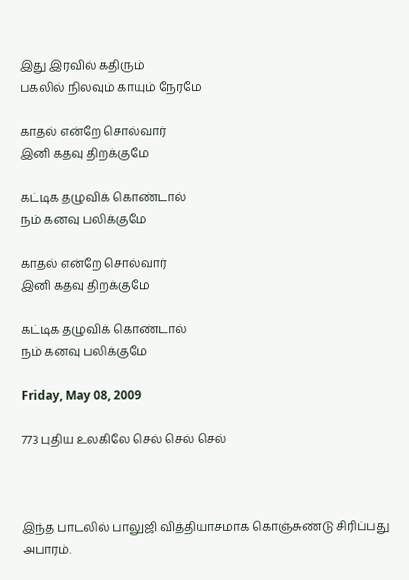இது இரவில் கதிரும்
பகலில் நிலவும் காயும் நேரமே

காதல் என்றே சொல்வார்
இனி கதவு திறக்குமே

கட்டிக தழுவிக் கொண்டால்
நம் கனவு பலிக்குமே

காதல் என்றே சொல்வார்
இனி கதவு திறக்குமே

கட்டிக தழுவிக் கொண்டால்
நம் கனவு பலிக்குமே

Friday, May 08, 2009

773 புதிய உலகிலே செல் செல் செல்



இந்த பாடலில் பாலுஜி வித்தியாசமாக கொஞ்சுண்டு சிரிப்பது அபாரம்.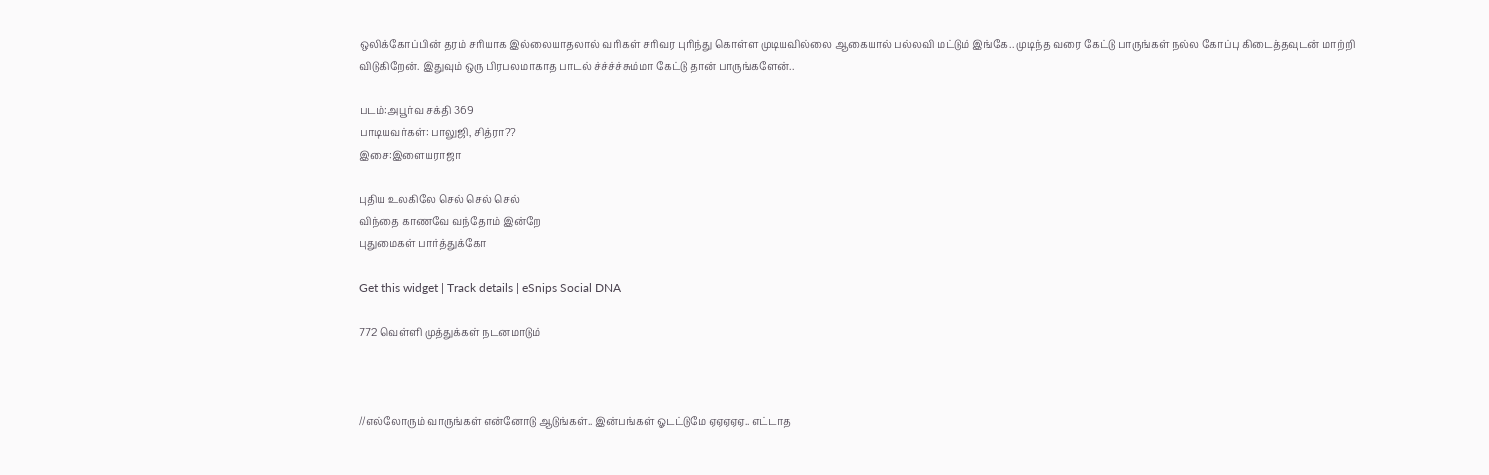ஒலிக்கோப்பின் தரம் சரியாக இல்லையாதலால் வரிகள் சரிவர புரிந்து கொள்ள முடியவில்லை ஆகையால் பல்லவி மட்டும் இங்கே.. முடிந்த வரை கேட்டு பாருங்கள் நல்ல கோப்பு கிடைத்தவுடன் மாற்றி விடுகிறேன். இதுவும் ஒரு பிரபலமாகாத பாடல் ச்ச்ச்ச்சும்மா கேட்டு தான் பாருங்களேன்..

படம்:அபூர்வ சக்தி 369
பாடியவர்கள்: பாலுஜி, சித்ரா??
இசை:இளையராஜா

புதிய உலகிலே செல் செல் செல்
விந்தை காணவே வந்தோம் இன்றே
புதுமைகள் பார்த்துக்கோ

Get this widget | Track details | eSnips Social DNA

772 வெள்ளி முத்துக்கள் நடனமாடும்



//எல்லோரும் வாருங்கள் என்னோடு ஆடுங்கள்.. இன்பங்கள் ஓடட்டுமே ஏஏஏஏஏ.. எட்டாத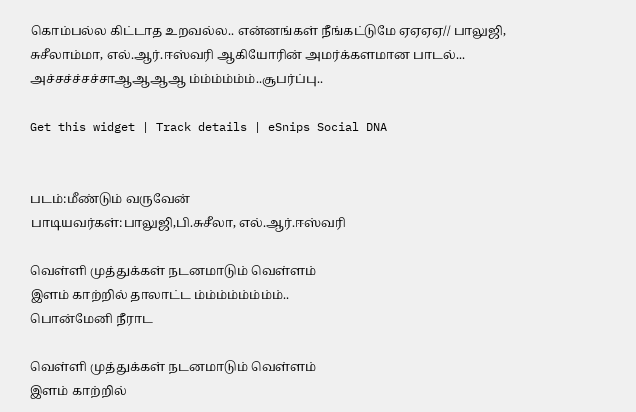கொம்பல்ல கிட்டாத உறவல்ல.. என்னங்கள் நீங்கட்டுமே ஏஏஏஏ// பாலுஜி, சுசீலாம்மா, எல்.ஆர்.ஈஸ்வரி ஆகியோரின் அமர்க்களமான பாடல்... அச்சச்ச்சச்சாஆஆஆஆ ம்ம்ம்ம்ம்ம்..சூபர்ப்பு..

Get this widget | Track details | eSnips Social DNA


படம்:மீண்டும் வருவேன்
பாடியவர்கள்:பாலுஜி,பி.சுசீலா, எல்.ஆர்.ஈஸ்வரி

வெள்ளி முத்துக்கள் நடனமாடும் வெள்ளம்
இளம் காற்றில் தாலாட்ட ம்ம்ம்ம்ம்ம்ம்ம்..
பொன்மேனி நீராட

வெள்ளி முத்துக்கள் நடனமாடும் வெள்ளம்
இளம் காற்றில்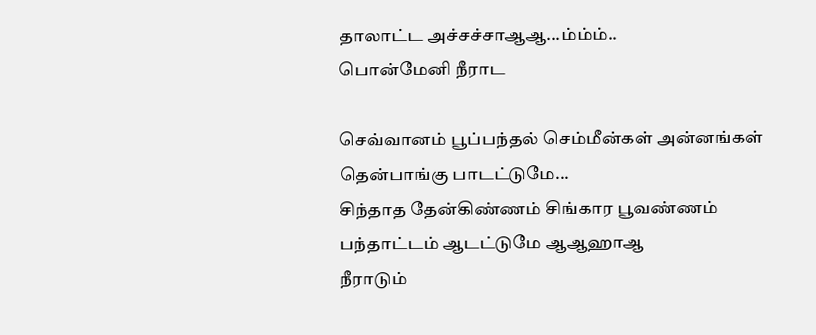தாலாட்ட அச்சச்சாஆஆ...ம்ம்ம்..
பொன்மேனி நீராட

செவ்வானம் பூப்பந்தல் செம்மீன்கள் அன்னங்கள்
தென்பாங்கு பாடட்டுமே...
சிந்தாத தேன்கிண்ணம் சிங்கார பூவண்ணம்
பந்தாட்டம் ஆடட்டுமே ஆஆஹாஆ
நீராடும்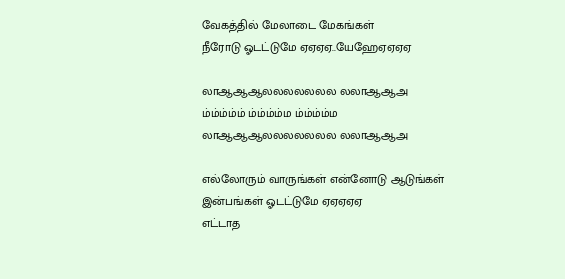வேகத்தில் மேலாடை மேகங்கள்
நீரோடு ஓடட்டுமே ஏஏஏஏ..யேஹேஏஏஏஏ

லாஆஆஆலலலலலலல லலாஆஆஅ
ம்ம்ம்ம்ம் ம்ம்ம்ம்ம ம்ம்ம்ம்ம
லாஆஆஆலலலலலலல லலாஆஆஅ

எல்லோரும் வாருங்கள் என்னோடு ஆடுங்கள்
இன்பங்கள் ஓடட்டுமே ஏஏஏஏஏ
எட்டாத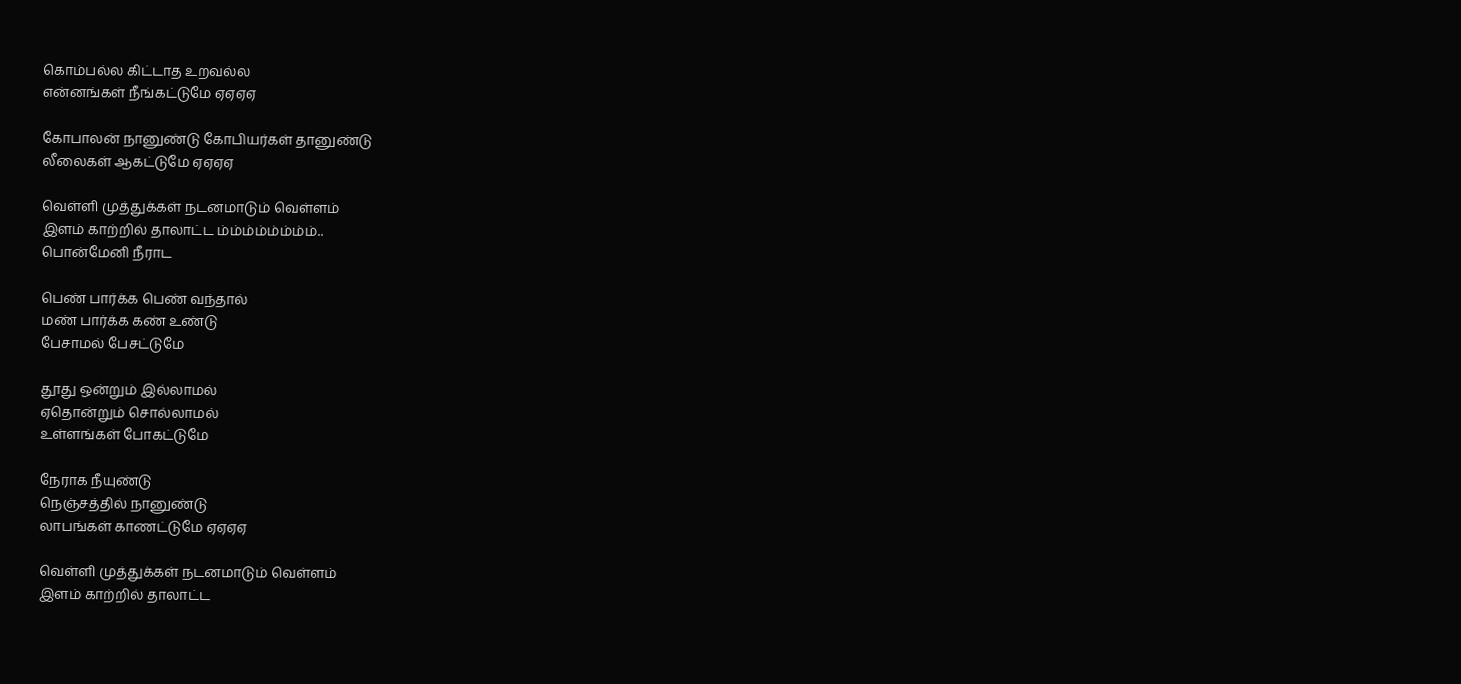கொம்பல்ல கிட்டாத உறவல்ல
என்னங்கள் நீங்கட்டுமே ஏஏஏஏ

கோபாலன் நானுண்டு கோபியர்கள் தானுண்டு
லீலைகள் ஆகட்டுமே ஏஏஏஏ

வெள்ளி முத்துக்கள் நடனமாடும் வெள்ளம்
இளம் காற்றில் தாலாட்ட ம்ம்ம்ம்ம்ம்ம்ம்..
பொன்மேனி நீராட

பெண் பார்க்க பெண் வந்தால்
மண் பார்க்க கண் உண்டு
பேசாமல் பேசட்டுமே

தூது ஒன்றும் இல்லாமல்
ஏதொன்றும் சொல்லாமல்
உள்ளங்கள் போகட்டுமே

நேராக நீயுண்டு
நெஞ்சத்தில் நானுண்டு
லாபங்கள் காணட்டுமே ஏஏஏஏ

வெள்ளி முத்துக்கள் நடனமாடும் வெள்ளம்
இளம் காற்றில் தாலாட்ட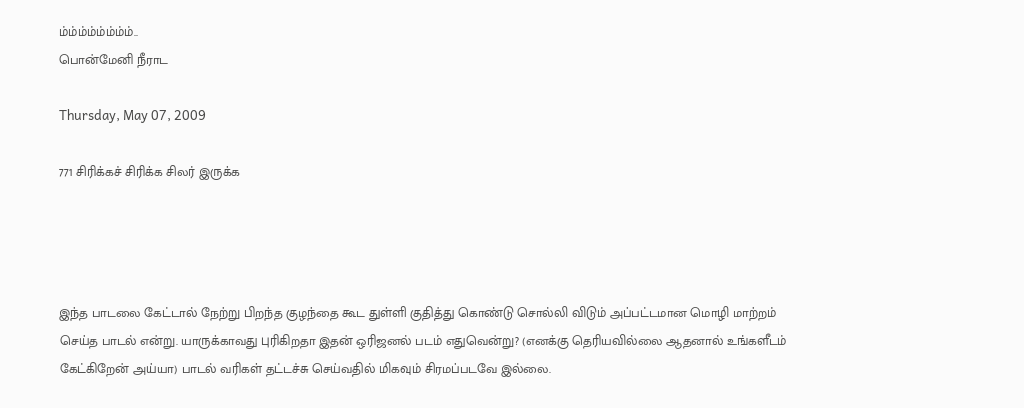ம்ம்ம்ம்ம்ம்ம்ம்..
பொன்மேனி நீராட

Thursday, May 07, 2009

771 சிரிக்கச் சிரிக்க சிலர் இருக்க




இந்த பாடலை கேட்டால் நேற்று பிறந்த குழந்தை கூட துள்ளி குதித்து கொண்டு சொல்லி விடும் அப்பட்டமான மொழி மாற்றம் செய்த பாடல் என்று. யாருக்காவது புரிகிறதா இதன் ஒரிஜனல் படம் எதுவென்று? (எனக்கு தெரியவில்லை ஆதனால் உங்களீடம் கேட்கிறேன் அய்யா) பாடல் வரிகள் தட்டச்சு செய்வதில் மிகவும் சிரமப்படவே இல்லை.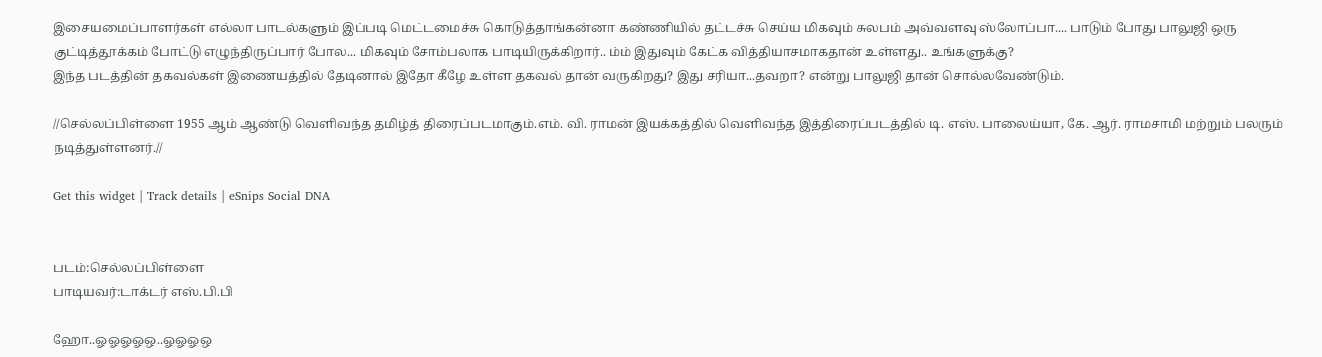இசையமைப்பாளர்கள் எல்லா பாடல்களும் இப்படி மெட்டமைச்சு கொடுத்தாங்கன்னா கண்ணியில் தட்டச்சு செய்ய மிகவும் சுலபம் அவ்வளவு ஸ்லோப்பா.... பாடும் போது பாலுஜி ஒரு குட்டித்தூக்கம் போட்டு எழுந்திருப்பார் போல... மிகவும் சோம்பலாக பாடியிருக்கிறார்.. ம்ம் இதுவும் கேட்க வித்தியாசமாகதான் உள்ளது.. உங்களுக்கு?
இந்த படத்தின் தகவல்கள் இணையத்தில் தேடினால் இதோ கீழே உள்ள தகவல் தான் வருகிறது? இது சரியா...தவறா? என்று பாலுஜி தான் சொல்லவேண்டும்.

//செல்லப்பிள்ளை 1955 ஆம் ஆண்டு வெளிவந்த தமிழ்த் திரைப்படமாகும்.எம். வி. ராமன் இயக்கத்தில் வெளிவந்த இத்திரைப்படத்தில் டி. எஸ். பாலைய்யா, கே. ஆர். ராமசாமி மற்றும் பலரும் நடித்துள்ளனர்.//

Get this widget | Track details | eSnips Social DNA


படம்:செல்லப்பிள்ளை
பாடியவர்:டாக்டர் எஸ்.பி.பி

ஹோ..ஓஓஓஓஒ..ஓஓஓஒ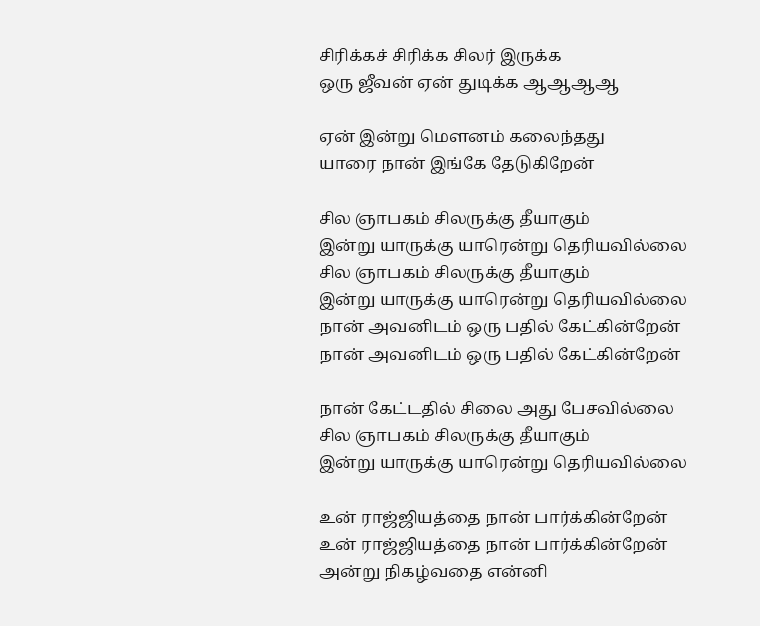சிரிக்கச் சிரிக்க சிலர் இருக்க
ஒரு ஜீவன் ஏன் துடிக்க ஆஆஆஆ

ஏன் இன்று மௌனம் கலைந்தது
யாரை நான் இங்கே தேடுகிறேன்

சில ஞாபகம் சிலருக்கு தீயாகும்
இன்று யாருக்கு யாரென்று தெரியவில்லை
சில ஞாபகம் சிலருக்கு தீயாகும்
இன்று யாருக்கு யாரென்று தெரியவில்லை
நான் அவனிடம் ஒரு பதில் கேட்கின்றேன்
நான் அவனிடம் ஒரு பதில் கேட்கின்றேன்

நான் கேட்டதில் சிலை அது பேசவில்லை
சில ஞாபகம் சிலருக்கு தீயாகும்
இன்று யாருக்கு யாரென்று தெரியவில்லை

உன் ராஜ்ஜியத்தை நான் பார்க்கின்றேன்
உன் ராஜ்ஜியத்தை நான் பார்க்கின்றேன்
அன்று நிகழ்வதை என்னி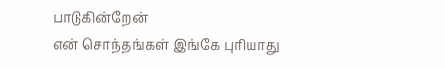பாடுகின்றேன்
என் சொந்தங்கள் இங்கே புரியாது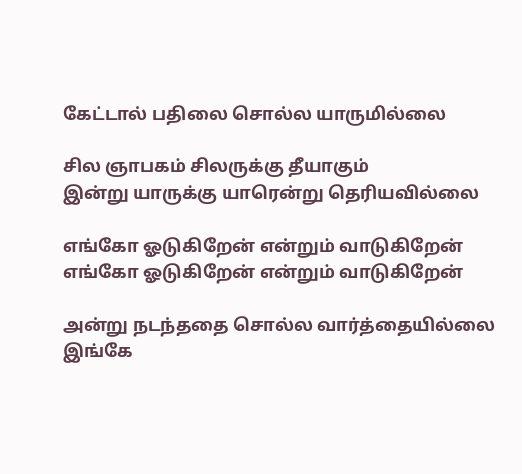கேட்டால் பதிலை சொல்ல யாருமில்லை

சில ஞாபகம் சிலருக்கு தீயாகும்
இன்று யாருக்கு யாரென்று தெரியவில்லை

எங்கோ ஓடுகிறேன் என்றும் வாடுகிறேன்
எங்கோ ஓடுகிறேன் என்றும் வாடுகிறேன்

அன்று நடந்ததை சொல்ல வார்த்தையில்லை
இங்கே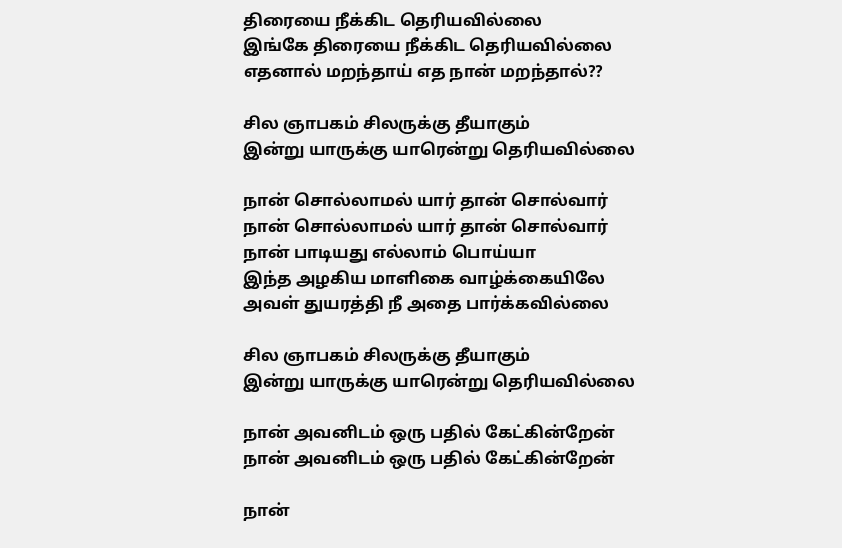திரையை நீக்கிட தெரியவில்லை
இங்கே திரையை நீக்கிட தெரியவில்லை
எதனால் மறந்தாய் எத நான் மறந்தால்??

சில ஞாபகம் சிலருக்கு தீயாகும்
இன்று யாருக்கு யாரென்று தெரியவில்லை

நான் சொல்லாமல் யார் தான் சொல்வார்
நான் சொல்லாமல் யார் தான் சொல்வார்
நான் பாடியது எல்லாம் பொய்யா
இந்த அழகிய மாளிகை வாழ்க்கையிலே
அவள் துயரத்தி நீ அதை பார்க்கவில்லை

சில ஞாபகம் சிலருக்கு தீயாகும்
இன்று யாருக்கு யாரென்று தெரியவில்லை

நான் அவனிடம் ஒரு பதில் கேட்கின்றேன்
நான் அவனிடம் ஒரு பதில் கேட்கின்றேன்

நான்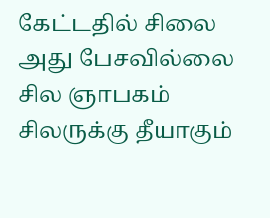கேட்டதில் சிலை அது பேசவில்லை
சில ஞாபகம் சிலருக்கு தீயாகும்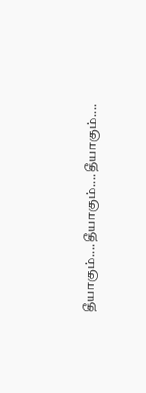தீயாகும்....தீயாகும்....தீயாகும்....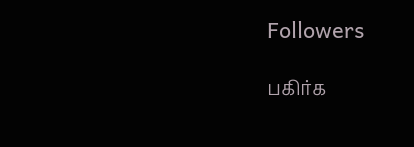Followers

பகிர்க